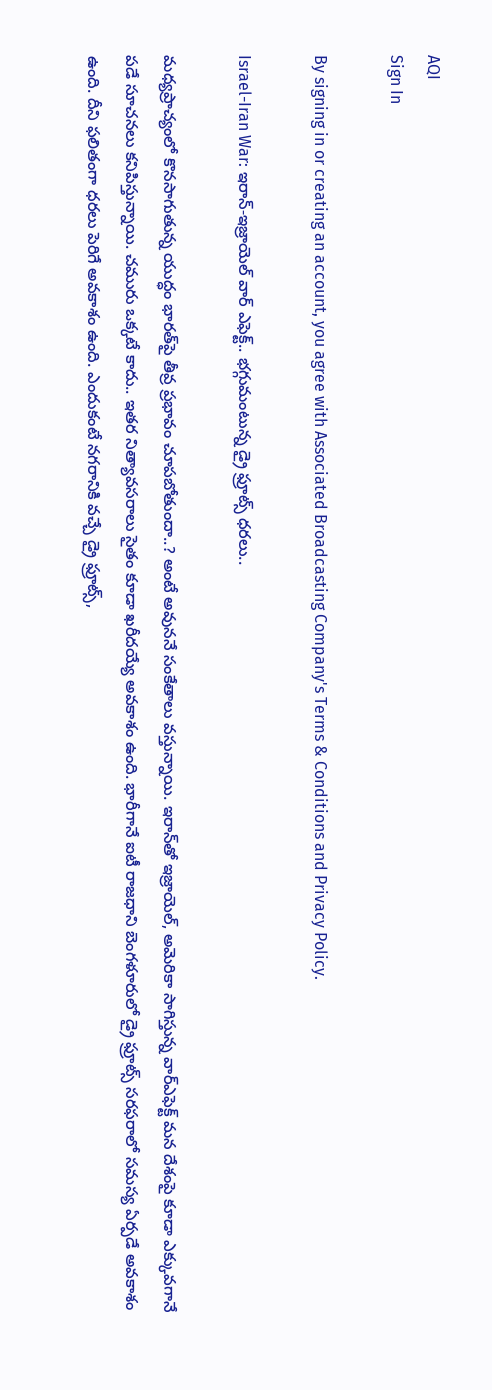AQI
Sign In

By signing in or creating an account, you agree with Associated Broadcasting Company's Terms & Conditions and Privacy Policy.

Israel-Iran War: ఇరాన్-ఇజ్రాయెల్ వార్ ఎఫెక్ట్.. భగ్గుమంటున్న డ్రై ఫ్రూట్స్ ధరలు..

మధ్యప్రాచ్యంలో కొనసాగుతున్న యుద్ధం భారత్‌పై తీవ్ర ప్రభావం చూపబోతుందా..? అంటే అవుననే సంకేతాలు వస్తున్నాయి. ఇరాన్‌తో ఇజ్రాయెల్‌, అమెరికా సాగిస్తున్న వార్‌ఎఫెక్ట్ మన దేశంపై కూడా ఎక్కువగానే పడే సూచనలు కనిపిస్తున్నాయి. చమురు ఒక్కటే కాదు.. ఇతర నిత్యావసరాలు సైతం కూడా ఖరీదయ్యే అవకాశం ఉంది. భారీగానే ఐటీ రాజధాని బెంగళూరులో డ్రై ఫ్రూట్స్ సరఫరాలో సమస్య ఏర్పడే అవకాశం ఉంది. దీని ఫలితంగా ధరలు పెరిగే అవకాశం ఉంది. ఎందుకంటే నగరానికి వచ్చే డ్రై ఫ్రూట్స్,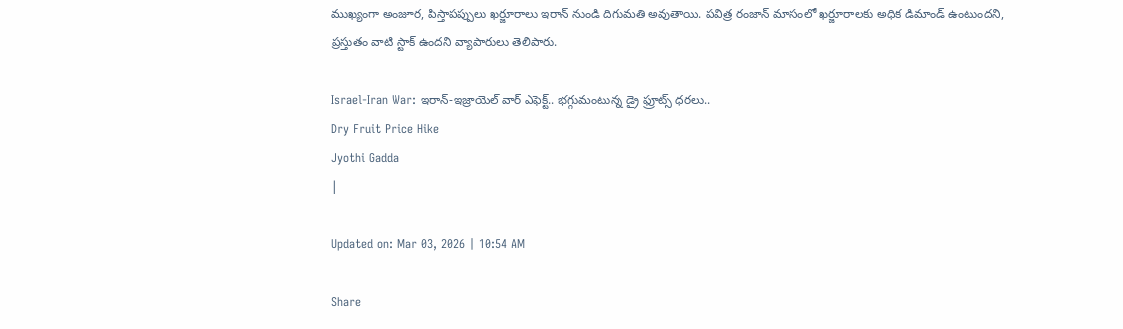ముఖ్యంగా అంజూర, పిస్తాపప్పులు ఖర్జూరాలు ఇరాన్ నుండి దిగుమతి అవుతాయి. పవిత్ర రంజాన్ మాసంలో ఖర్జూరాలకు అధిక డిమాండ్ ఉంటుందని, ప్రస్తుతం వాటి స్టాక్ ఉందని వ్యాపారులు తెలిపారు.

Israel-Iran War: ఇరాన్-ఇజ్రాయెల్ వార్ ఎఫెక్ట్.. భగ్గుమంటున్న డ్రై ఫ్రూట్స్ ధరలు..
Dry Fruit Price Hike
Jyothi Gadda
|

Updated on: Mar 03, 2026 | 10:54 AM

Share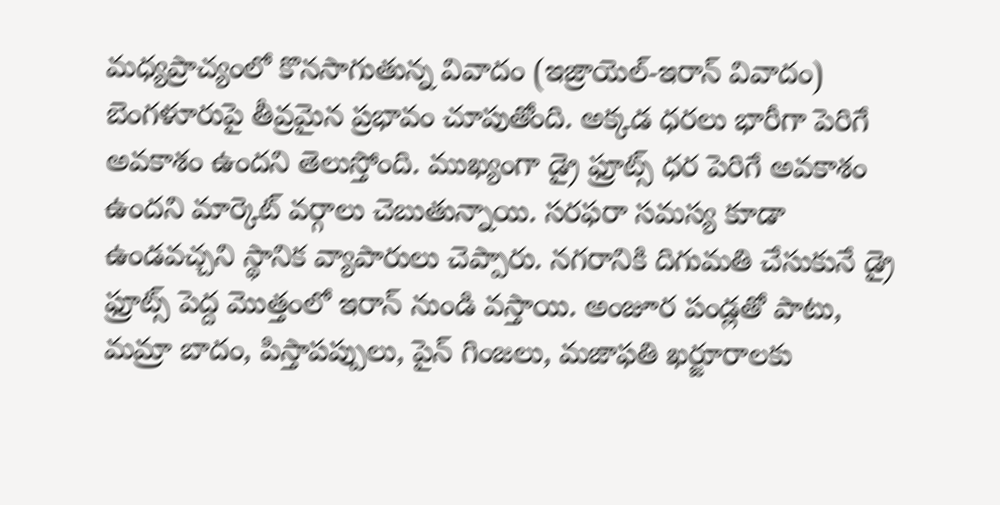మధ్యప్రాచ్యంలో కొనసాగుతున్న వివాదం (ఇజ్రాయెల్-ఇరాన్ వివాదం) బెంగళూరుపై తీవ్రమైన ప్రభావం చూపుతోంది. అక్కడ ధరలు భారీగా పెరిగే అవకాశం ఉందని తెలుస్తోంది. ముఖ్యంగా డ్రై ఫ్రూట్స్ ధర పెరిగే అవకాశం ఉందని మార్కెట్‌ వర్గాలు చెబుతున్నాయి. సరఫరా సమస్య కూడా ఉండవచ్చని స్థానిక వ్యాపారులు చెప్పారు. నగరానికి దిగుమతి చేసుకునే డ్రై ఫ్రూట్స్ పెద్ద మొత్తంలో ఇరాన్ నుండి వస్తాయి. అంజూర పండ్లతో పాటు, మమ్రా బాదం, పిస్తాపప్పులు, పైన్ గింజలు, మజాఫతి ఖర్జూరాలకు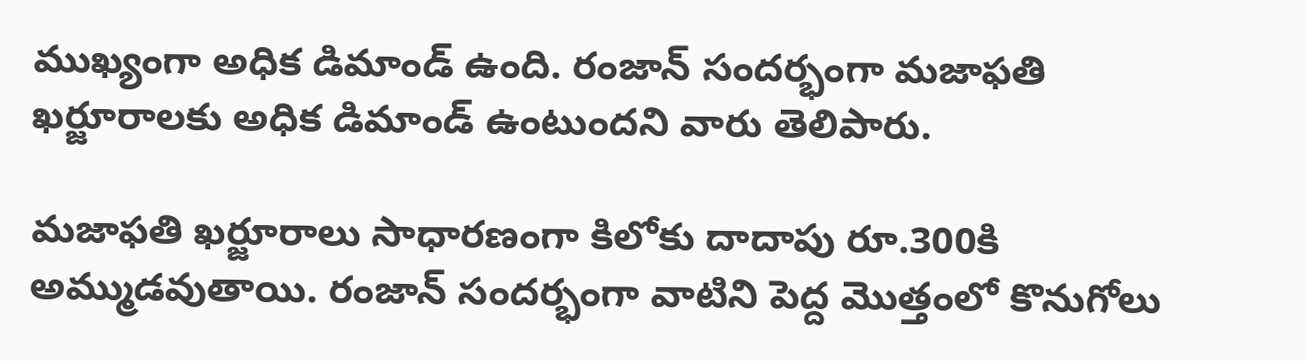ముఖ్యంగా అధిక డిమాండ్ ఉంది. రంజాన్ సందర్భంగా మజాఫతి ఖర్జూరాలకు అధిక డిమాండ్ ఉంటుందని వారు తెలిపారు.

మజాఫతి ఖర్జూరాలు సాధారణంగా కిలోకు దాదాపు రూ.300కి అమ్ముడవుతాయి. రంజాన్ సందర్భంగా వాటిని పెద్ద మొత్తంలో కొనుగోలు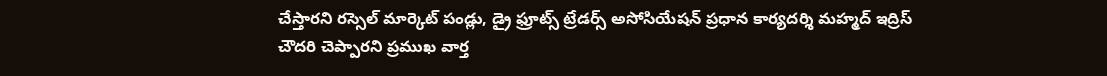చేస్తారని రస్సెల్ మార్కెట్ పండ్లు, డ్రై ఫ్రూట్స్ ట్రేడర్స్ అసోసియేషన్ ప్రధాన కార్యదర్శి మహ్మద్ ఇద్రిస్ చౌదరి చెప్పారని ప్రముఖ వార్త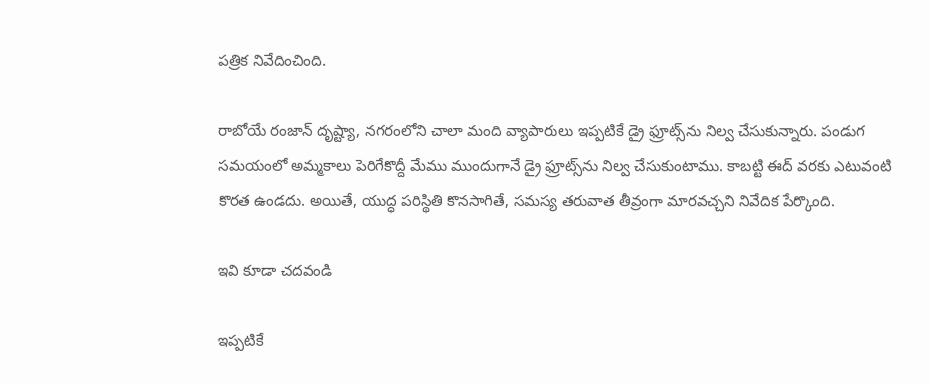పత్రిక నివేదించింది.

రాబోయే రంజాన్ దృష్ట్యా, నగరంలోని చాలా మంది వ్యాపారులు ఇప్పటికే డ్రై ఫ్రూట్స్‌ను నిల్వ చేసుకున్నారు. పండుగ సమయంలో అమ్మకాలు పెరిగేకొద్దీ మేము ముందుగానే డ్రై ఫ్రూట్స్‌ను నిల్వ చేసుకుంటాము. కాబట్టి ఈద్ వరకు ఎటువంటి కొరత ఉండదు. అయితే, యుద్ధ పరిస్థితి కొనసాగితే, సమస్య తరువాత తీవ్రంగా మారవచ్చని నివేదిక పేర్కొంది.

ఇవి కూడా చదవండి

ఇప్పటికే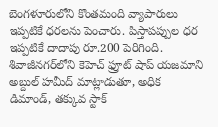బెంగళూరులోని కొంతమంది వ్యాపారులు ఇప్పటికే ధరలను పెంచారు. పిస్తాపప్పుల ధర ఇప్పటికే దాదాపు రూ.200 పెరిగింది. శివాజీనగర్‌లోని కెహెచ్ ఫ్రూట్ షాప్ యజమాని అబ్దుల్ హమీద్ మాట్లాడుతూ, అధిక డిమాండ్, తక్కువ స్టాక్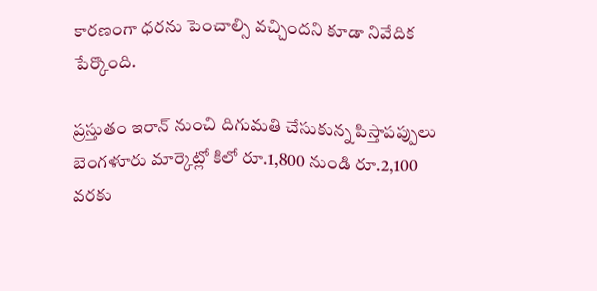కారణంగా ధరను పెంచాల్సి వచ్చిందని కూడా నివేదిక పేర్కొంది.

ప్రస్తుతం ఇరాన్ నుంచి దిగుమతి చేసుకున్న పిస్తాపప్పులు బెంగళూరు మార్కెట్లో కిలో రూ.1,800 నుండి రూ.2,100 వరకు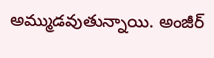అమ్ముడవుతున్నాయి. అంజీర్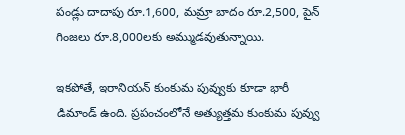పండ్లు దాదాపు రూ.1,600, మమ్రా బాదం రూ.2,500, పైన్ గింజలు రూ.8,000లకు అమ్ముడవుతున్నాయి.

ఇకపోతే, ఇరానియన్ కుంకుమ పువ్వుకు కూడా భారీ డిమాండ్ ఉంది. ప్రపంచంలోనే అత్యుత్తమ కుంకుమ పువ్వు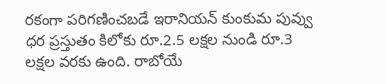రకంగా పరిగణించబడే ఇరానియన్ కుంకుమ పువ్వు ధర ప్రస్తుతం కిలోకు రూ.2.5 లక్షల నుండి రూ.3 లక్షల వరకు ఉంది. రాబోయే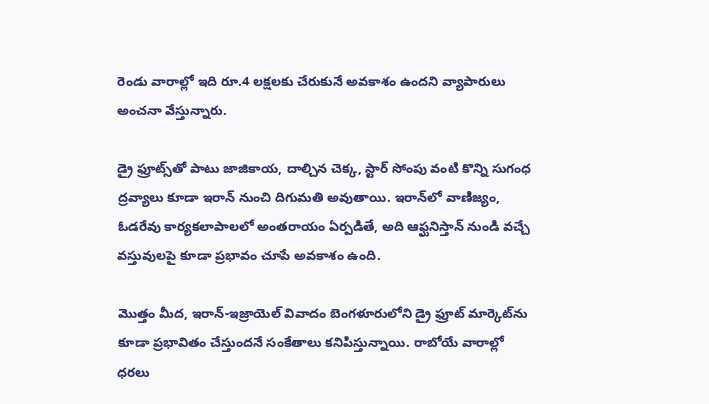రెండు వారాల్లో ఇది రూ.4 లక్షలకు చేరుకునే అవకాశం ఉందని వ్యాపారులు అంచనా వేస్తున్నారు.

డ్రై ఫ్రూట్స్‌తో పాటు జాజికాయ, దాల్చిన చెక్క, స్టార్ సోంపు వంటి కొన్ని సుగంధ ద్రవ్యాలు కూడా ఇరాన్ నుంచి దిగుమతి అవుతాయి. ఇరాన్‌లో వాణిజ్యం, ఓడరేవు కార్యకలాపాలలో అంతరాయం ఏర్పడితే, అది ఆఫ్ఘనిస్తాన్ నుండి వచ్చే వస్తువులపై కూడా ప్రభావం చూపే అవకాశం ఉంది.

మొత్తం మీద, ఇరాన్-ఇజ్రాయెల్ వివాదం బెంగళూరులోని డ్రై ఫ్రూట్ మార్కెట్‌ను కూడా ప్రభావితం చేస్తుందనే సంకేతాలు కనిపిస్తున్నాయి. రాబోయే వారాల్లో ధరలు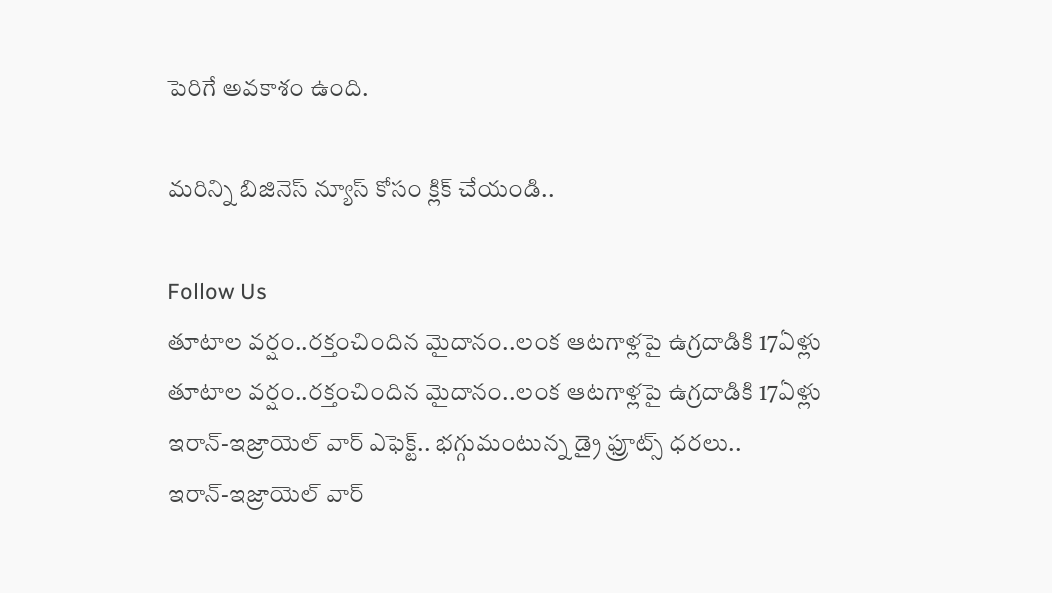పెరిగే అవకాశం ఉంది.

మరిన్ని బిజినెస్ న్యూస్ కోసం క్లిక్ చేయండి..

Follow Us
తూటాల వర్షం..రక్తంచిందిన మైదానం..లంక ఆటగాళ్లపై ఉగ్రదాడికి 17ఏళ్లు
తూటాల వర్షం..రక్తంచిందిన మైదానం..లంక ఆటగాళ్లపై ఉగ్రదాడికి 17ఏళ్లు
ఇరాన్-ఇజ్రాయెల్ వార్ ఎఫెక్ట్.. భగ్గుమంటున్న డ్రై ఫ్రూట్స్ ధరలు..
ఇరాన్-ఇజ్రాయెల్ వార్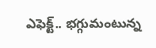ఎఫెక్ట్.. భగ్గుమంటున్న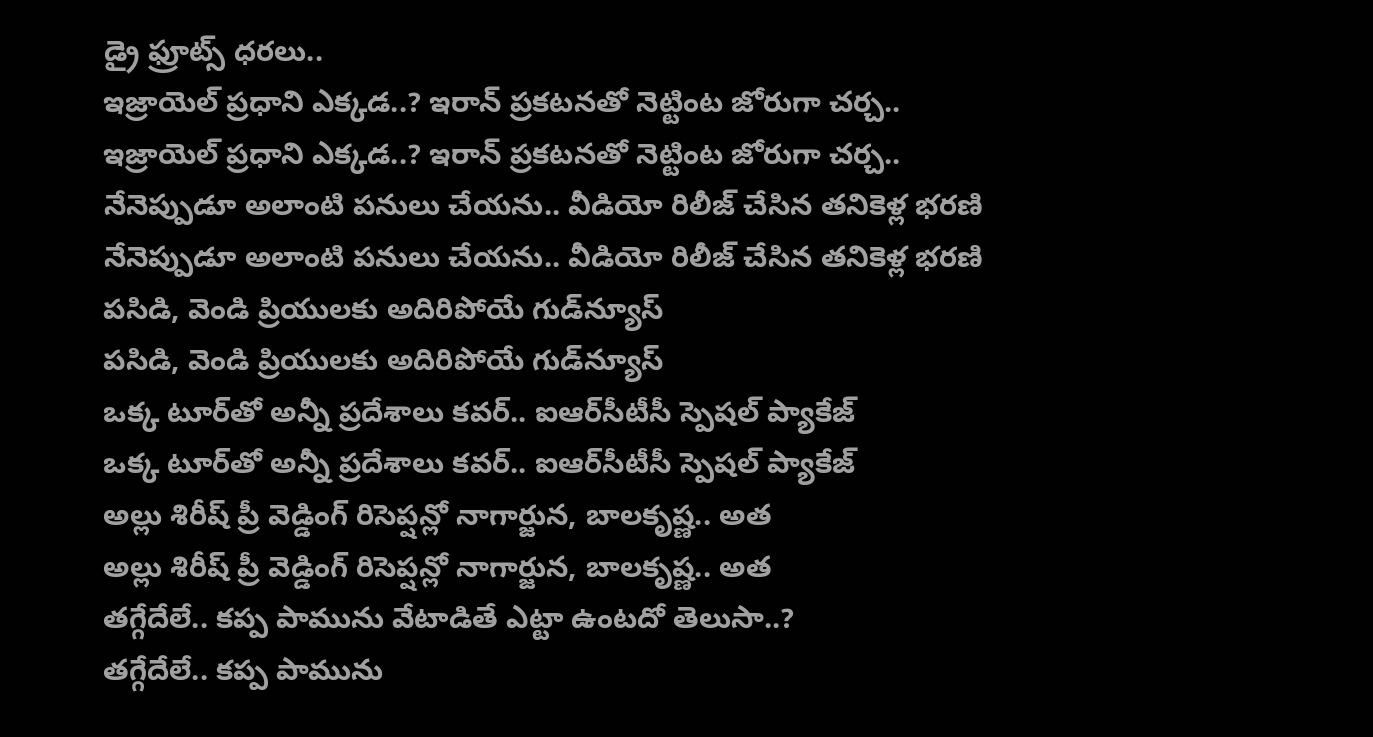డ్రై ఫ్రూట్స్ ధరలు..
ఇజ్రాయెల్ ప్రధాని ఎక్కడ..? ఇరాన్ ప్రకటనతో నెట్టింట జోరుగా చర్చ..
ఇజ్రాయెల్ ప్రధాని ఎక్కడ..? ఇరాన్ ప్రకటనతో నెట్టింట జోరుగా చర్చ..
నేనెప్పుడూ అలాంటి పనులు చేయను.. వీడియో రిలీజ్ చేసిన తనికెళ్ల భరణి
నేనెప్పుడూ అలాంటి పనులు చేయను.. వీడియో రిలీజ్ చేసిన తనికెళ్ల భరణి
పసిడి, వెండి ప్రియులకు అదిరిపోయే గుడ్‌న్యూస్
పసిడి, వెండి ప్రియులకు అదిరిపోయే గుడ్‌న్యూస్
ఒక్క టూర్‌తో అన్నీ ప్రదేశాలు కవర్.. ఐఆర్‌సీటీసీ స్పెషల్ ప్యాకేజ్
ఒక్క టూర్‌తో అన్నీ ప్రదేశాలు కవర్.. ఐఆర్‌సీటీసీ స్పెషల్ ప్యాకేజ్
అల్లు శిరీష్ ప్రీ వెడ్డింగ్ రిసెప్షన్లో నాగార్జున, బాలకృష్ణ.. అత
అల్లు శిరీష్ ప్రీ వెడ్డింగ్ రిసెప్షన్లో నాగార్జున, బాలకృష్ణ.. అత
తగ్గేదేలే.. కప్ప పామును వేటాడితే ఎట్టా ఉంటదో తెలుసా..?
తగ్గేదేలే.. కప్ప పామును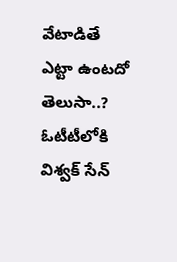వేటాడితే ఎట్టా ఉంటదో తెలుసా..?
ఓటీటీలోకి విశ్వక్ సేన్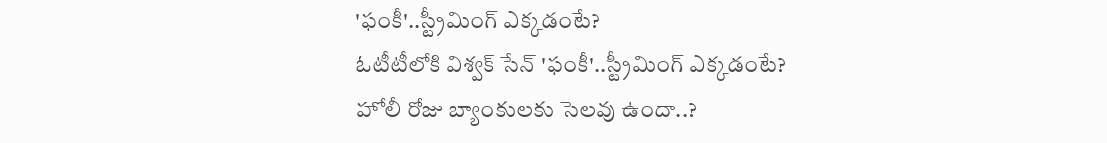'ఫంకీ'..స్ట్రీమింగ్ ఎక్కడంటే?
ఓటీటీలోకి విశ్వక్ సేన్ 'ఫంకీ'..స్ట్రీమింగ్ ఎక్కడంటే?
హోలీ రోజు బ్యాంకులకు సెలవు ఉందా..?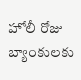హోలీ రోజు బ్యాంకులకు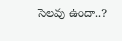సెలవు ఉందా..?